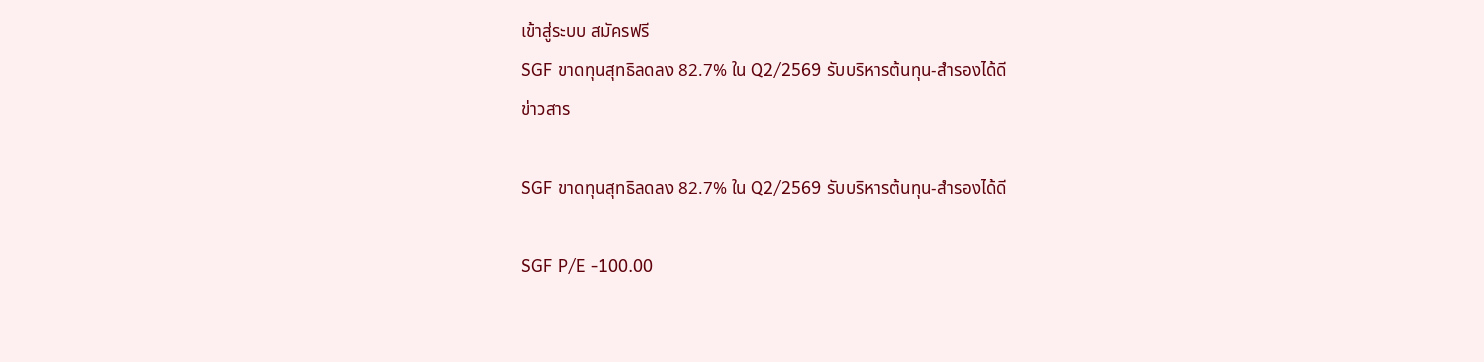เข้าสู่ระบบ สมัครฟรี
SGF ขาดทุนสุทธิลดลง 82.7% ใน Q2/2569 รับบริหารต้นทุน-สำรองได้ดี
ข่าวสาร

SGF ขาดทุนสุทธิลดลง 82.7% ใน Q2/2569 รับบริหารต้นทุน-สำรองได้ดี

SGF P/E -100.00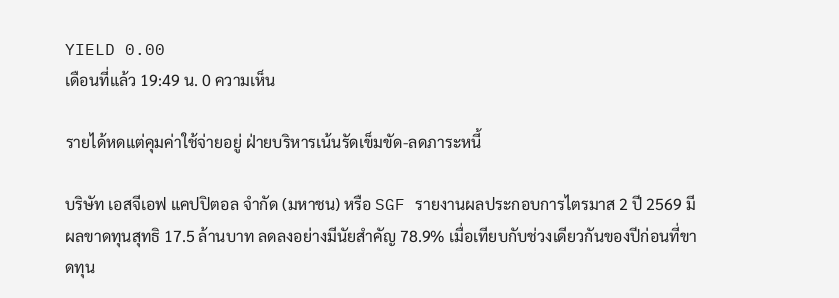YIELD 0.00
เดือนที่แล้ว 19:49 น. 0 ความเห็น

รายได้หดแต่คุมค่าใช้จ่ายอยู่ ฝ่ายบริหารเน้นรัดเข็มขัด-ลดภาระหนี้

บริษัท เอสจีเอฟ แคปปิตอล จำกัด (มหาชน) หรือ SGF รายงานผลประกอบการไตรมาส 2 ปี 2569 มีผลขาดทุนสุทธิ 17.5 ล้านบาท ลดลงอย่างมีนัยสำคัญ 78.9% เมื่อเทียบกับช่วงเดียวกันของปีก่อนที่ขาดทุน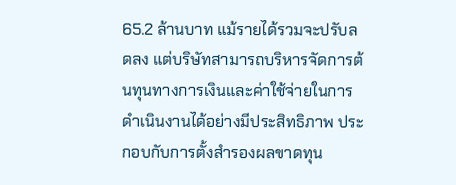65.2 ล้านบาท แม้รายได้รวมจะปรับลดลง แต่บริษัทสามารถบริหารจัดการต้นทุนทางการเงินและค่าใช้จ่ายในการดำเนินงานได้อย่างมีประสิทธิภาพ ประกอบกับการตั้งสำรองผลขาดทุน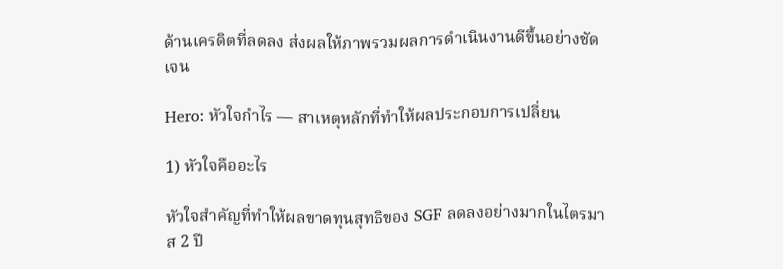ด้านเครดิตที่ลดลง ส่งผลให้ภาพรวมผลการดำเนินงานดีขึ้นอย่างชัดเจน

Hero: หัวใจกำไร — สาเหตุหลักที่ทำให้ผลประกอบการเปลี่ยน

1) หัวใจคืออะไร

หัวใจสำคัญที่ทำให้ผลขาดทุนสุทธิของ SGF ลดลงอย่างมากในไตรมาส 2 ปี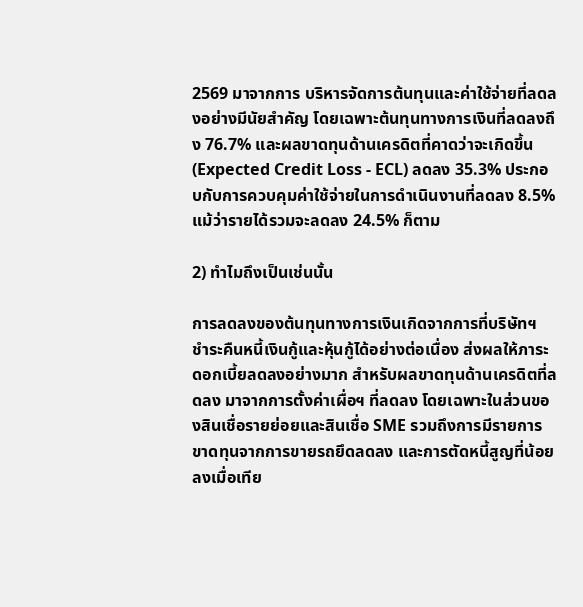2569 มาจากการ บริหารจัดการต้นทุนและค่าใช้จ่ายที่ลดลงอย่างมีนัยสำคัญ โดยเฉพาะต้นทุนทางการเงินที่ลดลงถึง 76.7% และผลขาดทุนด้านเครดิตที่คาดว่าจะเกิดขึ้น (Expected Credit Loss - ECL) ลดลง 35.3% ประกอบกับการควบคุมค่าใช้จ่ายในการดำเนินงานที่ลดลง 8.5% แม้ว่ารายได้รวมจะลดลง 24.5% ก็ตาม

2) ทำไมถึงเป็นเช่นนั้น

การลดลงของต้นทุนทางการเงินเกิดจากการที่บริษัทฯ ชำระคืนหนี้เงินกู้และหุ้นกู้ได้อย่างต่อเนื่อง ส่งผลให้ภาระดอกเบี้ยลดลงอย่างมาก สำหรับผลขาดทุนด้านเครดิตที่ลดลง มาจากการตั้งค่าเผื่อฯ ที่ลดลง โดยเฉพาะในส่วนของสินเชื่อรายย่อยและสินเชื่อ SME รวมถึงการมีรายการขาดทุนจากการขายรถยึดลดลง และการตัดหนี้สูญที่น้อยลงเมื่อเทีย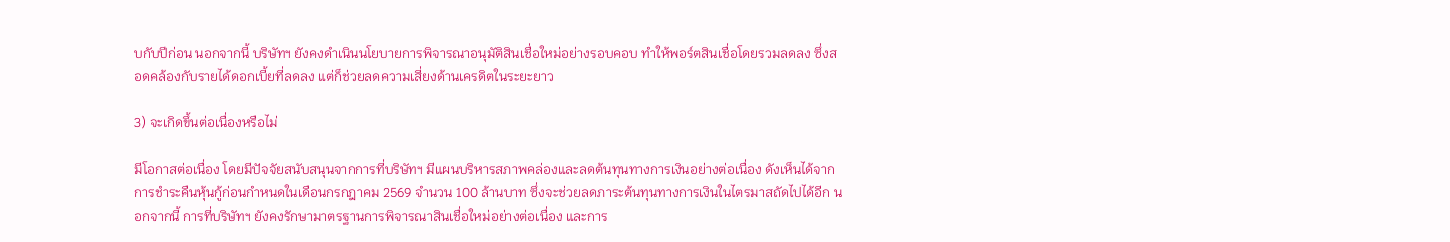บกับปีก่อน นอกจากนี้ บริษัทฯ ยังคงดำเนินนโยบายการพิจารณาอนุมัติสินเชื่อใหม่อย่างรอบคอบ ทำให้พอร์ตสินเชื่อโดยรวมลดลง ซึ่งสอดคล้องกับรายได้ดอกเบี้ยที่ลดลง แต่ก็ช่วยลดความเสี่ยงด้านเครดิตในระยะยาว

3) จะเกิดขึ้นต่อเนื่องหรือไม่

มีโอกาสต่อเนื่อง โดยมีปัจจัยสนับสนุนจากการที่บริษัทฯ มีแผนบริหารสภาพคล่องและลดต้นทุนทางการเงินอย่างต่อเนื่อง ดังเห็นได้จากการชำระคืนหุ้นกู้ก่อนกำหนดในเดือนกรกฎาคม 2569 จำนวน 100 ล้านบาท ซึ่งจะช่วยลดภาระต้นทุนทางการเงินในไตรมาสถัดไปได้อีก นอกจากนี้ การที่บริษัทฯ ยังคงรักษามาตรฐานการพิจารณาสินเชื่อใหม่อย่างต่อเนื่อง และการ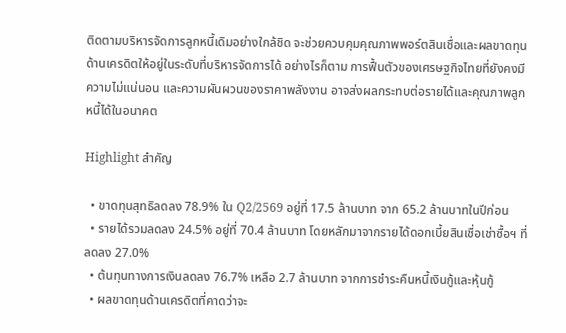ติดตามบริหารจัดการลูกหนี้เดิมอย่างใกล้ชิด จะช่วยควบคุมคุณภาพพอร์ตสินเชื่อและผลขาดทุนด้านเครดิตให้อยู่ในระดับที่บริหารจัดการได้ อย่างไรก็ตาม การฟื้นตัวของเศรษฐกิจไทยที่ยังคงมีความไม่แน่นอน และความผันผวนของราคาพลังงาน อาจส่งผลกระทบต่อรายได้และคุณภาพลูกหนี้ได้ในอนาคต

Highlight สำคัญ

  • ขาดทุนสุทธิลดลง 78.9% ใน Q2/2569 อยู่ที่ 17.5 ล้านบาท จาก 65.2 ล้านบาทในปีก่อน
  • รายได้รวมลดลง 24.5% อยู่ที่ 70.4 ล้านบาท โดยหลักมาจากรายได้ดอกเบี้ยสินเชื่อเช่าซื้อฯ ที่ลดลง 27.0%
  • ต้นทุนทางการเงินลดลง 76.7% เหลือ 2.7 ล้านบาท จากการชำระคืนหนี้เงินกู้และหุ้นกู้
  • ผลขาดทุนด้านเครดิตที่คาดว่าจะ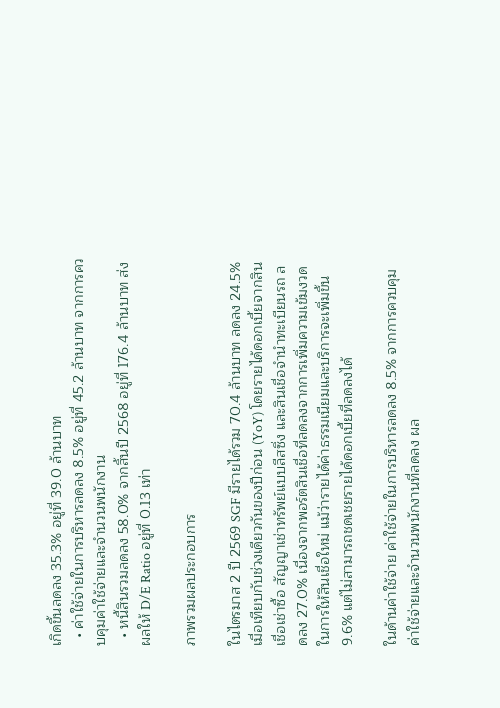เกิดขึ้นลดลง 35.3% อยู่ที่ 39.0 ล้านบาท
  • ค่าใช้จ่ายในการบริหารลดลง 8.5% อยู่ที่ 45.2 ล้านบาท จากการควบคุมค่าใช้จ่ายและจำนวนพนักงาน
  • หนี้สินรวมลดลง 58.0% จากสิ้นปี 2568 อยู่ที่ 176.4 ล้านบาท ส่งผลให้ D/E Ratio อยู่ที่ 0.13 เท่า

ภาพรวมผลประกอบการ

ในไตรมาส 2 ปี 2569 SGF มีรายได้รวม 70.4 ล้านบาท ลดลง 24.5% เมื่อเทียบกับช่วงเดียวกันของปีก่อน (YoY) โดยรายได้ดอกเบี้ยจากสินเชื่อเช่าซื้อ สัญญาเช่าทรัพย์แบบลีสซิ่ง และสินเชื่อจำนำทะเบียนรถ ลดลง 27.0% เนื่องจากพอร์ตสินเชื่อที่ลดลงจากการเพิ่มความเข้มงวดในการให้สินเชื่อใหม่ แม้ว่ารายได้ค่าธรรมเนียมและบริการจะเพิ่มขึ้น 9.6% แต่ไม่สามารถชดเชยรายได้ดอกเบี้ยที่ลดลงได้

ในด้านค่าใช้จ่าย ค่าใช้จ่ายในการบริหารลดลง 8.5% จากการควบคุมค่าใช้จ่ายและจำนวนพนักงานที่ลดลง ผล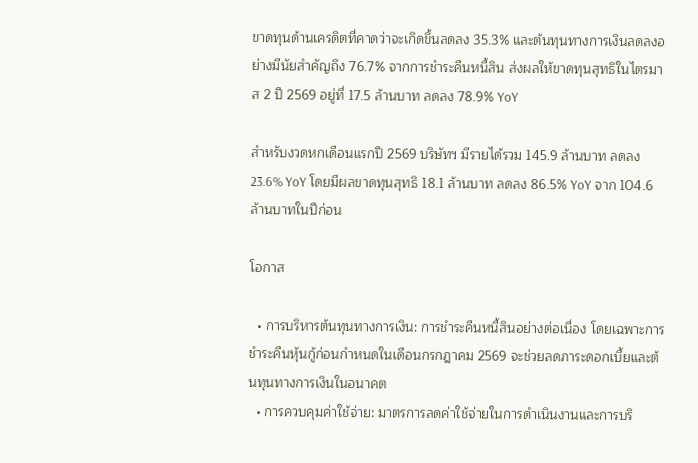ขาดทุนด้านเครดิตที่คาดว่าจะเกิดขึ้นลดลง 35.3% และต้นทุนทางการเงินลดลงอย่างมีนัยสำคัญถึง 76.7% จากการชำระคืนหนี้สิน ส่งผลให้ขาดทุนสุทธิในไตรมาส 2 ปี 2569 อยู่ที่ 17.5 ล้านบาท ลดลง 78.9% YoY

สำหรับงวดหกเดือนแรกปี 2569 บริษัทฯ มีรายได้รวม 145.9 ล้านบาท ลดลง 23.6% YoY โดยมีผลขาดทุนสุทธิ 18.1 ล้านบาท ลดลง 86.5% YoY จาก 104.6 ล้านบาทในปีก่อน

โอกาส

  • การบริหารต้นทุนทางการเงิน: การชำระคืนหนี้สินอย่างต่อเนื่อง โดยเฉพาะการชำระคืนหุ้นกู้ก่อนกำหนดในเดือนกรกฎาคม 2569 จะช่วยลดภาระดอกเบี้ยและต้นทุนทางการเงินในอนาคต
  • การควบคุมค่าใช้จ่าย: มาตรการลดค่าใช้จ่ายในการดำเนินงานและการบริ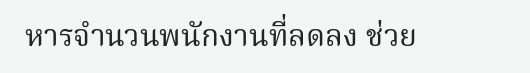หารจำนวนพนักงานที่ลดลง ช่วย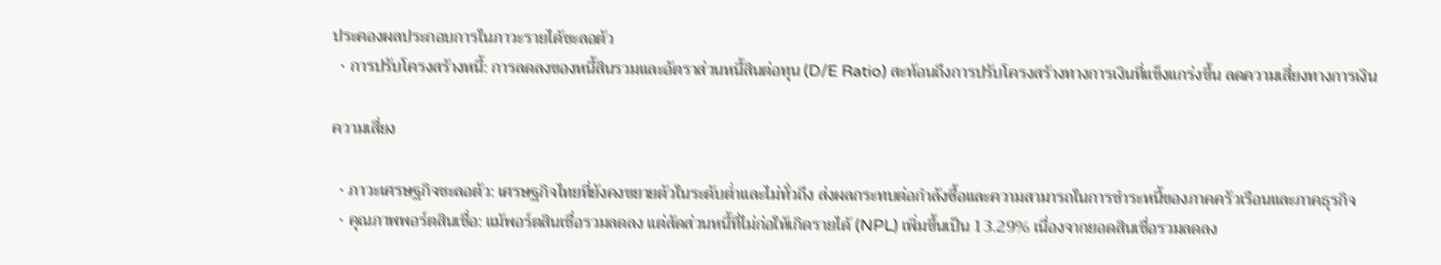ประคองผลประกอบการในภาวะรายได้ชะลอตัว
  • การปรับโครงสร้างหนี้: การลดลงของหนี้สินรวมและอัตราส่วนหนี้สินต่อทุน (D/E Ratio) สะท้อนถึงการปรับโครงสร้างทางการเงินที่แข็งแกร่งขึ้น ลดความเสี่ยงทางการเงิน

ความเสี่ยง

  • ภาวะเศรษฐกิจชะลอตัว: เศรษฐกิจไทยที่ยังคงขยายตัวในระดับต่ำและไม่ทั่วถึง ส่งผลกระทบต่อกำลังซื้อและความสามารถในการชำระหนี้ของภาคครัวเรือนและภาคธุรกิจ
  • คุณภาพพอร์ตสินเชื่อ: แม้พอร์ตสินเชื่อรวมลดลง แต่สัดส่วนหนี้ที่ไม่ก่อให้เกิดรายได้ (NPL) เพิ่มขึ้นเป็น 13.29% เนื่องจากยอดสินเชื่อรวมลดลง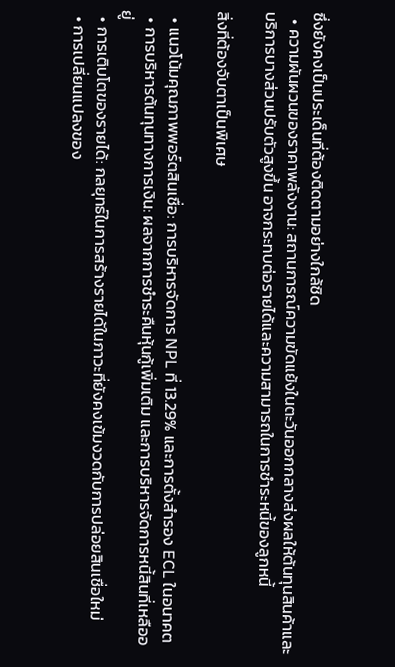ซึ่งยังคงเป็นประเด็นที่ต้องติดตามอย่างใกล้ชิด
  • ความผันผวนของราคาพลังงาน: สถานการณ์ความขัดแย้งในตะวันออกกลางส่งผลให้ต้นทุนสินค้าและบริการบางส่วนปรับตัวสูงขึ้น อาจกระทบต่อรายได้และความสามารถในการชำระหนี้ของลูกหนี้

สิ่งที่ต้องจับตาเป็นพิเศษ

  • แนวโน้มคุณภาพพอร์ตสินเชื่อ: การบริหารจัดการ NPL ที่ 13.29% และการตั้งสำรอง ECL ในอนาคต
  • การบริหารต้นทุนทางการเงิน: ผลจากการชำระคืนหุ้นกู้เพิ่มเติม และการบริหารจัดการหนี้สินที่เหลืออยู่
  • การเติบโตของรายได้: กลยุทธ์ในการสร้างรายได้ในภาวะที่ยังคงเข้มงวดกับการปล่อยสินเชื่อใหม่
  • การเปลี่ยนแปลงของ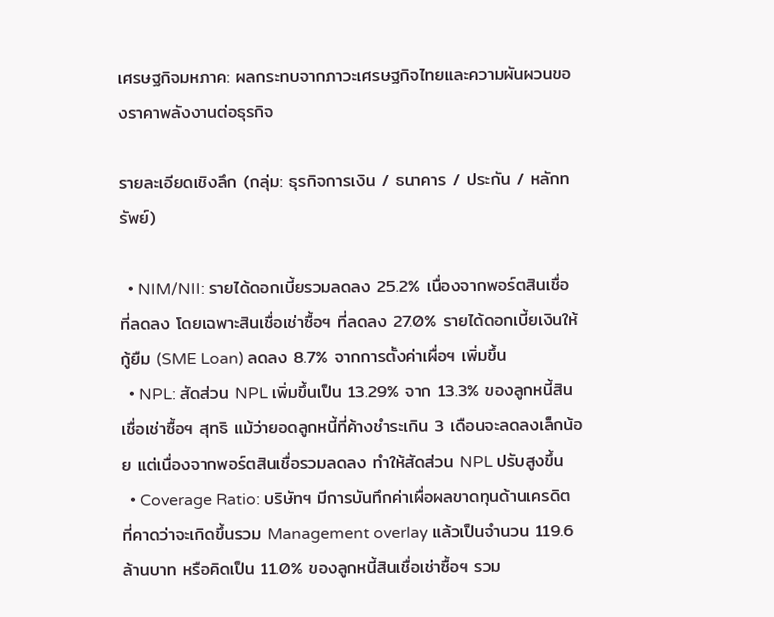เศรษฐกิจมหภาค: ผลกระทบจากภาวะเศรษฐกิจไทยและความผันผวนของราคาพลังงานต่อธุรกิจ

รายละเอียดเชิงลึก (กลุ่ม: ธุรกิจการเงิน / ธนาคาร / ประกัน / หลักทรัพย์)

  • NIM/NII: รายได้ดอกเบี้ยรวมลดลง 25.2% เนื่องจากพอร์ตสินเชื่อที่ลดลง โดยเฉพาะสินเชื่อเช่าซื้อฯ ที่ลดลง 27.0% รายได้ดอกเบี้ยเงินให้กู้ยืม (SME Loan) ลดลง 8.7% จากการตั้งค่าเผื่อฯ เพิ่มขึ้น
  • NPL: สัดส่วน NPL เพิ่มขึ้นเป็น 13.29% จาก 13.3% ของลูกหนี้สินเชื่อเช่าซื้อฯ สุทธิ แม้ว่ายอดลูกหนี้ที่ค้างชำระเกิน 3 เดือนจะลดลงเล็กน้อย แต่เนื่องจากพอร์ตสินเชื่อรวมลดลง ทำให้สัดส่วน NPL ปรับสูงขึ้น
  • Coverage Ratio: บริษัทฯ มีการบันทึกค่าเผื่อผลขาดทุนด้านเครดิตที่คาดว่าจะเกิดขึ้นรวม Management overlay แล้วเป็นจำนวน 119.6 ล้านบาท หรือคิดเป็น 11.0% ของลูกหนี้สินเชื่อเช่าซื้อฯ รวม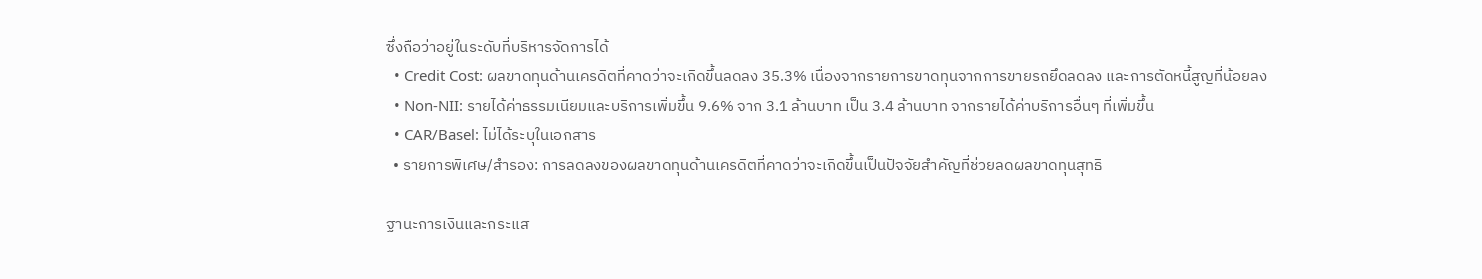ซึ่งถือว่าอยู่ในระดับที่บริหารจัดการได้
  • Credit Cost: ผลขาดทุนด้านเครดิตที่คาดว่าจะเกิดขึ้นลดลง 35.3% เนื่องจากรายการขาดทุนจากการขายรถยึดลดลง และการตัดหนี้สูญที่น้อยลง
  • Non-NII: รายได้ค่าธรรมเนียมและบริการเพิ่มขึ้น 9.6% จาก 3.1 ล้านบาท เป็น 3.4 ล้านบาท จากรายได้ค่าบริการอื่นๆ ที่เพิ่มขึ้น
  • CAR/Basel: ไม่ได้ระบุในเอกสาร
  • รายการพิเศษ/สำรอง: การลดลงของผลขาดทุนด้านเครดิตที่คาดว่าจะเกิดขึ้นเป็นปัจจัยสำคัญที่ช่วยลดผลขาดทุนสุทธิ

ฐานะการเงินและกระแส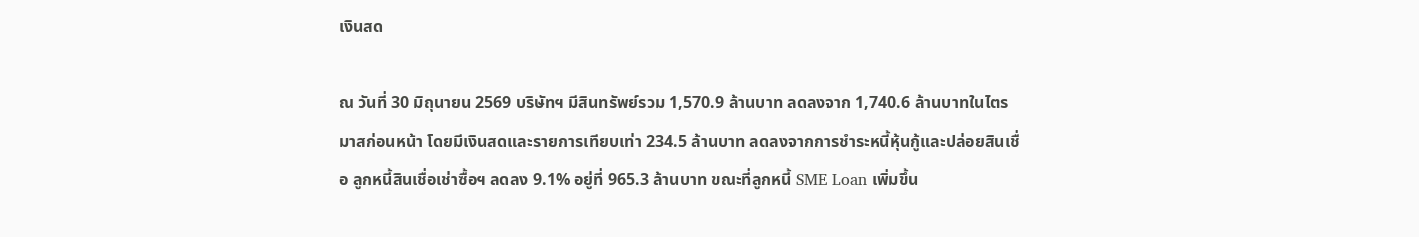เงินสด

ณ วันที่ 30 มิถุนายน 2569 บริษัทฯ มีสินทรัพย์รวม 1,570.9 ล้านบาท ลดลงจาก 1,740.6 ล้านบาทในไตรมาสก่อนหน้า โดยมีเงินสดและรายการเทียบเท่า 234.5 ล้านบาท ลดลงจากการชำระหนี้หุ้นกู้และปล่อยสินเชื่อ ลูกหนี้สินเชื่อเช่าซื้อฯ ลดลง 9.1% อยู่ที่ 965.3 ล้านบาท ขณะที่ลูกหนี้ SME Loan เพิ่มขึ้น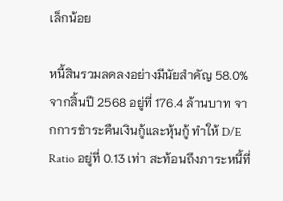เล็กน้อย

หนี้สินรวมลดลงอย่างมีนัยสำคัญ 58.0% จากสิ้นปี 2568 อยู่ที่ 176.4 ล้านบาท จากการชำระคืนเงินกู้และหุ้นกู้ ทำให้ D/E Ratio อยู่ที่ 0.13 เท่า สะท้อนถึงภาระหนี้ที่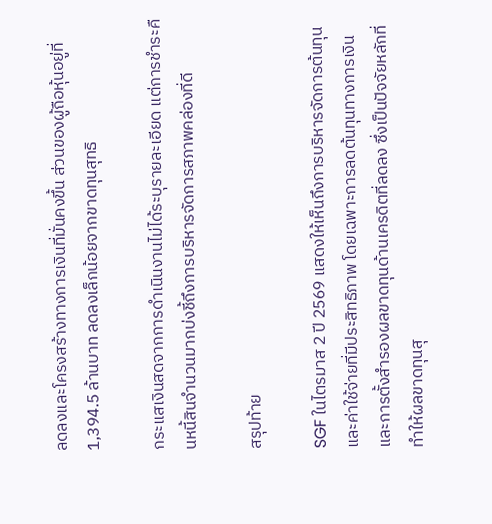ลดลงและโครงสร้างทางการเงินที่มั่นคงขึ้น ส่วนของผู้ถือหุ้นอยู่ที่ 1,394.5 ล้านบาท ลดลงเล็กน้อยจากขาดทุนสุทธิ

กระแสเงินสดจากการดำเนินงานไม่ได้ระบุรายละเอียด แต่การชำระคืนหนี้สินจำนวนมากบ่งชี้ถึงการบริหารจัดการสภาพคล่องที่ดี

สรุปท้าย

SGF ในไตรมาส 2 ปี 2569 แสดงให้เห็นถึงการบริหารจัดการต้นทุนและค่าใช้จ่ายที่มีประสิทธิภาพ โดยเฉพาะการลดต้นทุนทางการเงินและการตั้งสำรองผลขาดทุนด้านเครดิตที่ลดลง ซึ่งเป็นปัจจัยหลักที่ทำให้ผลขาดทุนสุ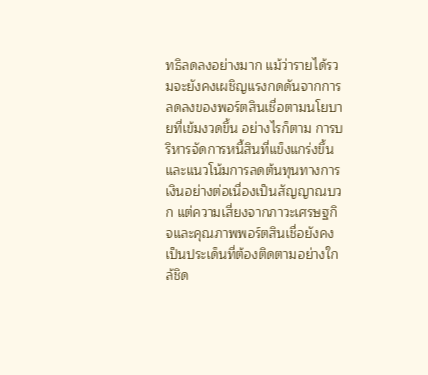ทธิลดลงอย่างมาก แม้ว่ารายได้รวมจะยังคงเผชิญแรงกดดันจากการลดลงของพอร์ตสินเชื่อตามนโยบายที่เข้มงวดขึ้น อย่างไรก็ตาม การบริหารจัดการหนี้สินที่แข็งแกร่งขึ้นและแนวโน้มการลดต้นทุนทางการเงินอย่างต่อเนื่องเป็นสัญญาณบวก แต่ความเสี่ยงจากภาวะเศรษฐกิจและคุณภาพพอร์ตสินเชื่อยังคงเป็นประเด็นที่ต้องติดตามอย่างใกล้ชิด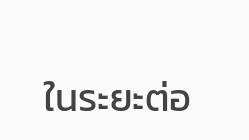ในระยะต่อ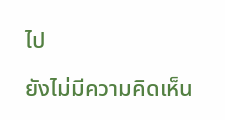ไป

ยังไม่มีความคิดเห็น